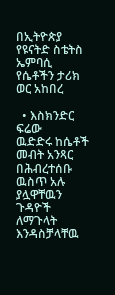በኢትዮጵያ የዩናትድ ስቴትስ ኤምባሲ የሴቶችን ታሪክ ወር አከበረ

  • እስክንድር ፍሬው
ዉድድሩ ከሴቶች መብት አንጻር በሕብረተሰቡ ዉስጥ አሉ ያሏዋቸዉን ጉዳዮች ለማጉላት እንዳስቻላቸዉ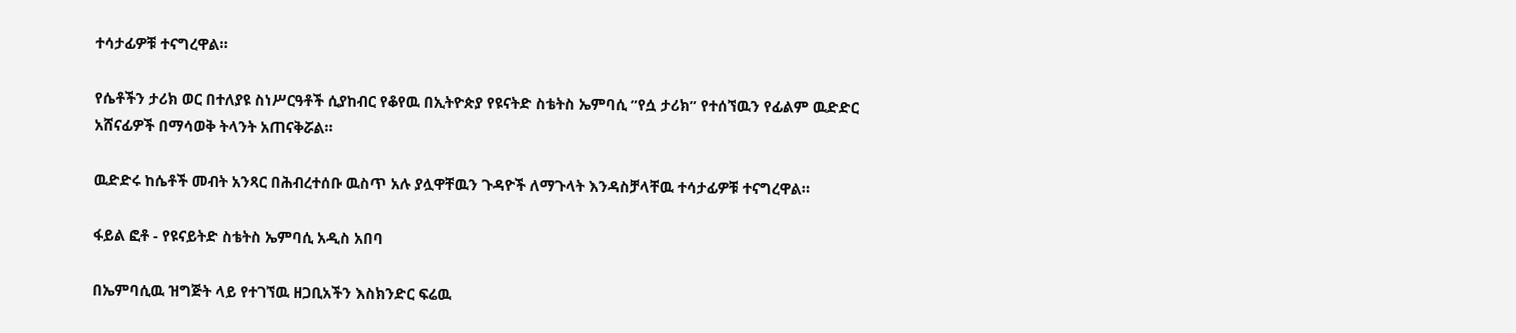ተሳታፊዎቹ ተናግረዋል።

የሴቶችን ታሪክ ወር በተለያዩ ስነሥርዓቶች ሲያከብር የቆየዉ በኢትዮጵያ የዩናትድ ስቴትስ ኤምባሲ ”የሷ ታሪክ” የተሰኘዉን የፊልም ዉድድር አሸናፊዎች በማሳወቅ ትላንት አጠናቅሯል።

ዉድድሩ ከሴቶች መብት አንጻር በሕብረተሰቡ ዉስጥ አሉ ያሏዋቸዉን ጉዳዮች ለማጉላት እንዳስቻላቸዉ ተሳታፊዎቹ ተናግረዋል።

ፋይል ፎቶ - የዩናይትድ ስቴትስ ኤምባሲ አዲስ አበባ

በኤምባሲዉ ዝግጅት ላይ የተገኘዉ ዘጋቢአችን እስክንድር ፍሬዉ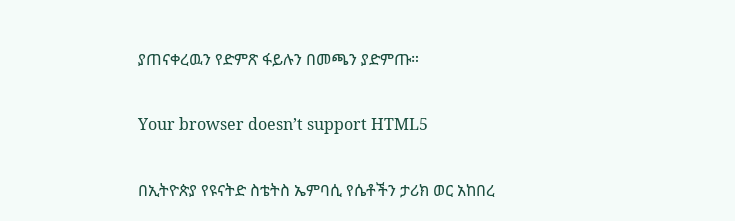ያጠናቀረዉን የድምጽ ፋይሉን በመጫን ያድምጡ።

Your browser doesn’t support HTML5

በኢትዮጵያ የዩናትድ ስቴትስ ኤምባሲ የሴቶችን ታሪክ ወር አከበረ